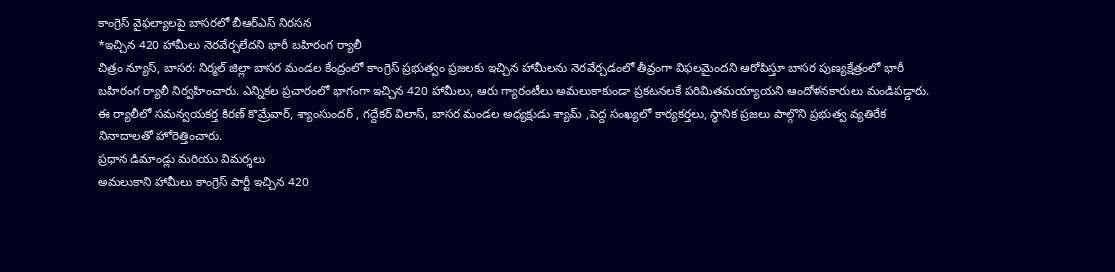కాంగ్రెస్ వైఫల్యాలపై బాసరలో బీఆర్ఎస్ నిరసన
*ఇచ్చిన 420 హామీలు నెరవేర్చలేదని భారీ బహిరంగ ర్యాలీ
చిత్రం న్యూస్, బాసర: నిర్మల్ జిల్లా బాసర మండల కేంద్రంలో కాంగ్రెస్ ప్రభుత్వం ప్రజలకు ఇచ్చిన హామీలను నెరవేర్చడంలో తీవ్రంగా విఫలమైందని ఆరోపిస్తూ బాసర పుణ్యక్షేత్రంలో భారీ బహిరంగ ర్యాలీ నిర్వహించారు. ఎన్నికల ప్రచారంలో భాగంగా ఇచ్చిన 420 హామీలు, ఆరు గ్యారంటీలు అమలుకాకుండా ప్రకటనలకే పరిమితమయ్యాయని ఆందోళనకారులు మండిపడ్డారు. ఈ ర్యాలీలో సమన్వయకర్త కిరణ్ కొమ్రేవార్, శ్యాంసుందర్ , గద్దేకర్ విలాస్, బాసర మండల అధ్యక్షుడు శ్యామ్ ,పెద్ద సంఖ్యలో కార్యకర్తలు, స్థానిక ప్రజలు పాల్గొని ప్రభుత్వ వ్యతిరేక నినాదాలతో హోరెత్తించారు.
ప్రధాన డిమాండ్లు మరియు విమర్శలు
అమలుకాని హామీలు కాంగ్రెస్ పార్టీ ఇచ్చిన 420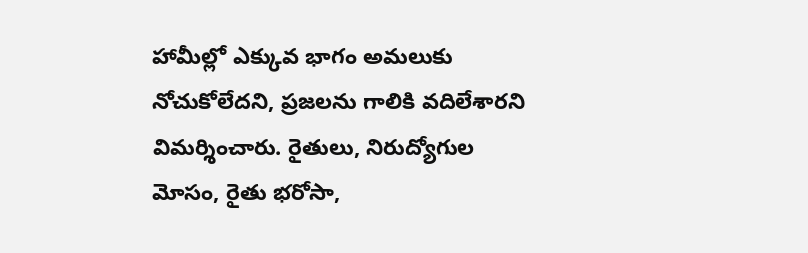హామీల్లో ఎక్కువ భాగం అమలుకు నోచుకోలేదని, ప్రజలను గాలికి వదిలేశారని విమర్శించారు. రైతులు, నిరుద్యోగుల మోసం, రైతు భరోసా,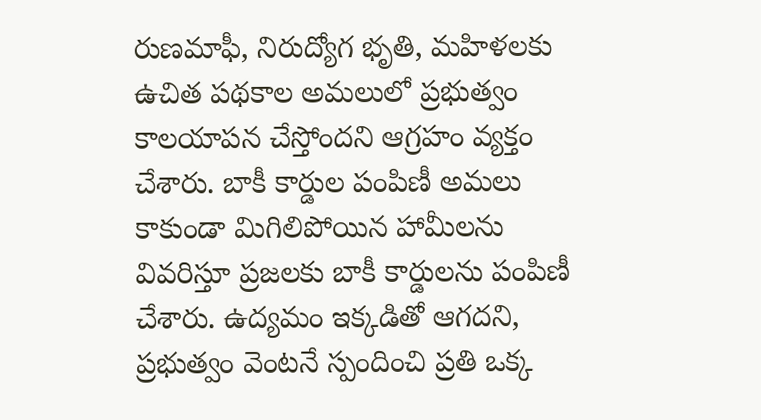రుణమాఫీ, నిరుద్యోగ భృతి, మహిళలకు ఉచిత పథకాల అమలులో ప్రభుత్వం కాలయాపన చేస్తోందని ఆగ్రహం వ్యక్తం చేశారు. బాకీ కార్డుల పంపిణీ అమలు కాకుండా మిగిలిపోయిన హామీలను వివరిస్తూ ప్రజలకు బాకీ కార్డులను పంపిణీ చేశారు. ఉద్యమం ఇక్కడితో ఆగదని, ప్రభుత్వం వెంటనే స్పందించి ప్రతి ఒక్క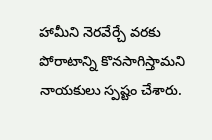హామీని నెరవేర్చే వరకు పోరాటాన్ని కొనసాగిస్తామని నాయకులు స్పష్టం చేశారు.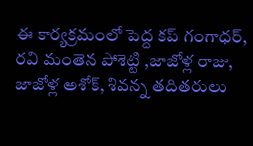ఈ కార్యక్రమంలో పెద్ద కప్ గంగాధర్, రవి మంతెన పోశెట్టి ,జాజోళ్ల రాజు, జాజోళ్ల అశోక్, శివన్న తదితరులు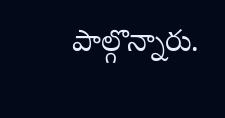పాల్గొన్నారు.